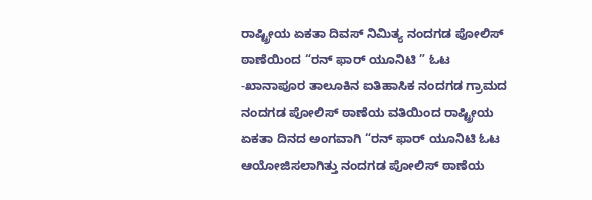ರಾಷ್ಟ್ರೀಯ ಏಕತಾ ದಿವಸ್ ನಿಮಿತ್ಯ ನಂದಗಡ ಪೋಲಿಸ್ ಠಾಣೆಯಿಂದ “ರನ್ ಫಾರ್ ಯೂನಿಟಿ ” ಓಟ
-ಖಾನಾಪೂರ ತಾಲೂಕಿನ ಐತಿಹಾಸಿಕ ನಂದಗಡ ಗ್ರಾಮದ ನಂದಗಡ ಪೋಲಿಸ್ ಠಾಣೆಯ ವತಿಯಿಂದ ರಾಷ್ಟ್ರೀಯ ಏಕತಾ ದಿನದ ಅಂಗವಾಗಿ “ರನ್ ಫಾರ್ ಯೂನಿಟಿ ಓಟ ಆಯೋಜಿಸಲಾಗಿತ್ತು ನಂದಗಡ ಪೋಲಿಸ್ ಠಾಣೆಯ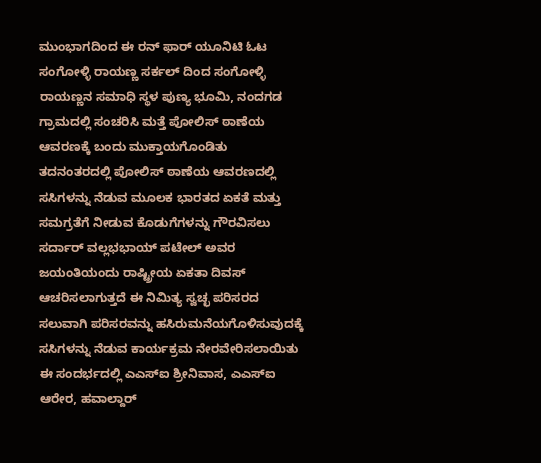ಮುಂಭಾಗದಿಂದ ಈ ರನ್ ಫಾರ್ ಯೂನಿಟಿ ಓಟ ಸಂಗೋಳ್ಳಿ ರಾಯಣ್ಣ ಸರ್ಕಲ್ ದಿಂದ ಸಂಗೋಳ್ಳಿ ರಾಯಣ್ಣನ ಸಮಾಧಿ ಸ್ಥಳ ಪುಣ್ಯ ಭೂಮಿ, ನಂದಗಡ ಗ್ರಾಮದಲ್ಲಿ ಸಂಚರಿಸಿ ಮತ್ತೆ ಪೋಲಿಸ್ ಠಾಣೆಯ ಆವರಣಕ್ಕೆ ಬಂದು ಮುಕ್ತಾಯಗೊಂಡಿತು
ತದನಂತರದಲ್ಲಿ ಪೋಲಿಸ್ ಠಾಣೆಯ ಆವರಣದಲ್ಲಿ ಸಸಿಗಳನ್ನು ನೆಡುವ ಮೂಲಕ ಭಾರತದ ಏಕತೆ ಮತ್ತು ಸಮಗ್ರತೆಗೆ ನೀಡುವ ಕೊಡುಗೆಗಳನ್ನು ಗೌರವಿಸಲು ಸರ್ದಾರ್ ವಲ್ಲಭಭಾಯ್ ಪಟೇಲ್ ಅವರ ಜಯಂತಿಯಂದು ರಾಷ್ಟ್ರೀಯ ಏಕತಾ ದಿವಸ್ ಆಚರಿಸಲಾಗುತ್ತದೆ ಈ ನಿಮಿತ್ಯ ಸ್ವಚ್ಛ ಪರಿಸರದ ಸಲುವಾಗಿ ಪರಿಸರವನ್ನು ಹಸಿರುಮನೆಯಗೊಳಿಸುವುದಕ್ಕೆ ಸಸಿಗಳನ್ನು ನೆಡುವ ಕಾರ್ಯಕ್ರಮ ನೇರವೇರಿಸಲಾಯಿತು
ಈ ಸಂದರ್ಭದಲ್ಲಿ ಎಎಸ್ಐ ಶ್ರೀನಿವಾಸ, ಎಎಸ್ಐ ಆರೇರ, ಹವಾಲ್ದಾರ್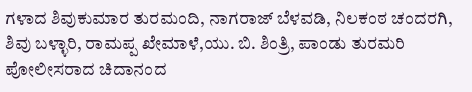ಗಳಾದ ಶಿವುಕುಮಾರ ತುರಮಂದಿ, ನಾಗರಾಜ್ ಬೆಳವಡಿ, ನಿಲಕಂಠ ಚಂದರಗಿ, ಶಿವು ಬಳ್ಳಾರಿ, ರಾಮಪ್ಪ ಖೇಮಾಳೆ,ಯು. ಬಿ. ಶಿಂತ್ರಿ, ಪಾಂಡು ತುರಮರಿ ಪೋಲೀಸರಾದ ಚಿದಾನಂದ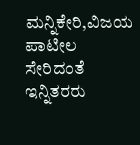ಮನ್ನಿಕೇರಿ,ವಿಜಯ ಪಾಟೀಲ ಸೇರಿದಂತೆ ಇನ್ನಿತರರು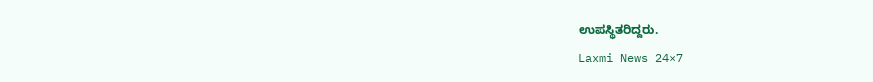ಉಪಸ್ಥಿತರಿದ್ದರು.
Laxmi News 24×7